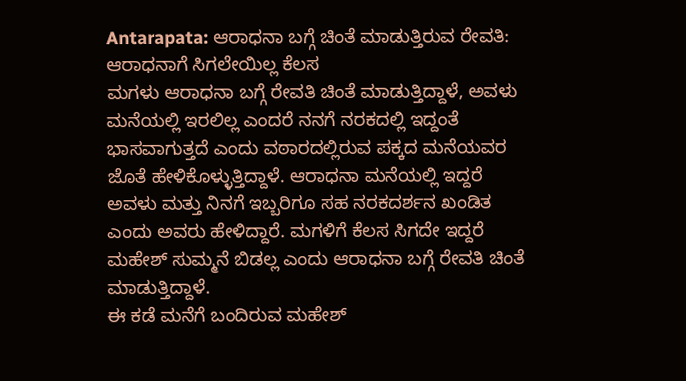Antarapata: ಆರಾಧನಾ ಬಗ್ಗೆ ಚಿಂತೆ ಮಾಡುತ್ತಿರುವ ರೇವತಿ: ಆರಾಧನಾಗೆ ಸಿಗಲೇಯಿಲ್ಲ ಕೆಲಸ
ಮಗಳು ಆರಾಧನಾ ಬಗ್ಗೆ ರೇವತಿ ಚಿಂತೆ ಮಾಡುತ್ತಿದ್ದಾಳೆ, ಅವಳು ಮನೆಯಲ್ಲಿ ಇರಲಿಲ್ಲ ಎಂದರೆ ನನಗೆ ನರಕದಲ್ಲಿ ಇದ್ದಂತೆ ಭಾಸವಾಗುತ್ತದೆ ಎಂದು ವಠಾರದಲ್ಲಿರುವ ಪಕ್ಕದ ಮನೆಯವರ ಜೊತೆ ಹೇಳಿಕೊಳ್ಳುತ್ತಿದ್ದಾಳೆ. ಆರಾಧನಾ ಮನೆಯಲ್ಲಿ ಇದ್ದರೆ ಅವಳು ಮತ್ತು ನಿನಗೆ ಇಬ್ಬರಿಗೂ ಸಹ ನರಕದರ್ಶನ ಖಂಡಿತ ಎಂದು ಅವರು ಹೇಳಿದ್ದಾರೆ. ಮಗಳಿಗೆ ಕೆಲಸ ಸಿಗದೇ ಇದ್ದರೆ ಮಹೇಶ್ ಸುಮ್ಮನೆ ಬಿಡಲ್ಲ ಎಂದು ಆರಾಧನಾ ಬಗ್ಗೆ ರೇವತಿ ಚಿಂತೆ ಮಾಡುತ್ತಿದ್ದಾಳೆ.
ಈ ಕಡೆ ಮನೆಗೆ ಬಂದಿರುವ ಮಹೇಶ್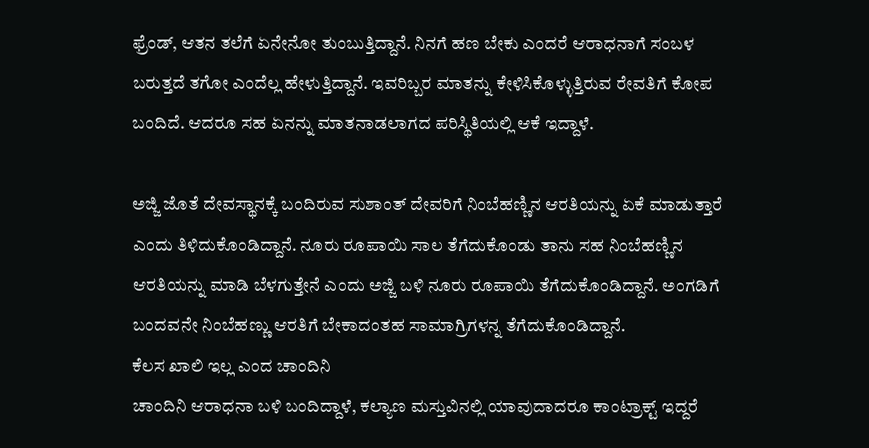ಫ್ರೆಂಡ್, ಆತನ ತಲೆಗೆ ಏನೇನೋ ತುಂಬುತ್ತಿದ್ದಾನೆ. ನಿನಗೆ ಹಣ ಬೇಕು ಎಂದರೆ ಆರಾಧನಾಗೆ ಸಂಬಳ ಬರುತ್ತದೆ ತಗೋ ಎಂದೆಲ್ಲ ಹೇಳುತ್ತಿದ್ದಾನೆ. ಇವರಿಬ್ಬರ ಮಾತನ್ನು ಕೇಳಿಸಿಕೊಳ್ಳುತ್ತಿರುವ ರೇವತಿಗೆ ಕೋಪ ಬಂದಿದೆ. ಆದರೂ ಸಹ ಏನನ್ನು ಮಾತನಾಡಲಾಗದ ಪರಿಸ್ಥಿತಿಯಲ್ಲಿ ಆಕೆ ಇದ್ದಾಳೆ.

ಅಜ್ಜಿ ಜೊತೆ ದೇವಸ್ಥಾನಕ್ಕೆ ಬಂದಿರುವ ಸುಶಾಂತ್ ದೇವರಿಗೆ ನಿಂಬೆಹಣ್ಣಿನ ಆರತಿಯನ್ನು ಏಕೆ ಮಾಡುತ್ತಾರೆ ಎಂದು ತಿಳಿದುಕೊಂಡಿದ್ದಾನೆ. ನೂರು ರೂಪಾಯಿ ಸಾಲ ತೆಗೆದುಕೊಂಡು ತಾನು ಸಹ ನಿಂಬೆಹಣ್ಣಿನ ಆರತಿಯನ್ನು ಮಾಡಿ ಬೆಳಗುತ್ತೇನೆ ಎಂದು ಅಜ್ಜಿ ಬಳಿ ನೂರು ರೂಪಾಯಿ ತೆಗೆದುಕೊಂಡಿದ್ದಾನೆ. ಅಂಗಡಿಗೆ ಬಂದವನೇ ನಿಂಬೆಹಣ್ಣು ಆರತಿಗೆ ಬೇಕಾದಂತಹ ಸಾಮಾಗ್ರಿಗಳನ್ನ ತೆಗೆದುಕೊಂಡಿದ್ದಾನೆ.
ಕೆಲಸ ಖಾಲಿ ಇಲ್ಲ ಎಂದ ಚಾಂದಿನಿ
ಚಾಂದಿನಿ ಆರಾಧನಾ ಬಳಿ ಬಂದಿದ್ದಾಳೆ, ಕಲ್ಯಾಣ ಮಸ್ತುವಿನಲ್ಲಿ ಯಾವುದಾದರೂ ಕಾಂಟ್ರಾಕ್ಟ್ ಇದ್ದರೆ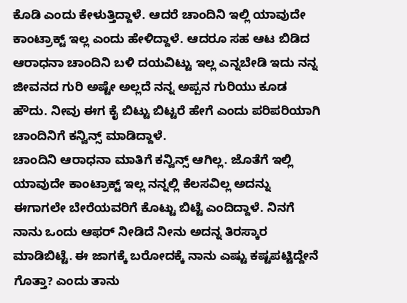ಕೊಡಿ ಎಂದು ಕೇಳುತ್ತಿದ್ದಾಳೆ. ಆದರೆ ಚಾಂದಿನಿ ಇಲ್ಲಿ ಯಾವುದೇ ಕಾಂಟ್ರಾಕ್ಟ್ ಇಲ್ಲ ಎಂದು ಹೇಳಿದ್ದಾಳೆ. ಆದರೂ ಸಹ ಆಟ ಬಿಡಿದ ಆರಾಧನಾ ಚಾಂದಿನಿ ಬಳಿ ದಯವಿಟ್ಟು ಇಲ್ಲ ಎನ್ನಬೇಡಿ ಇದು ನನ್ನ ಜೀವನದ ಗುರಿ ಅಷ್ಟೇ ಅಲ್ಲದೆ ನನ್ನ ಅಪ್ಪನ ಗುರಿಯು ಕೂಡ ಹೌದು. ನೀವು ಈಗ ಕೈ ಬಿಟ್ಟು ಬಿಟ್ಟರೆ ಹೇಗೆ ಎಂದು ಪರಿಪರಿಯಾಗಿ ಚಾಂದಿನಿಗೆ ಕನ್ವಿನ್ಸ್ ಮಾಡಿದ್ದಾಳೆ.
ಚಾಂದಿನಿ ಆರಾಧನಾ ಮಾತಿಗೆ ಕನ್ವಿನ್ಸ್ ಆಗಿಲ್ಲ. ಜೊತೆಗೆ ಇಲ್ಲಿ ಯಾವುದೇ ಕಾಂಟ್ರಾಕ್ಟ್ ಇಲ್ಲ ನನ್ನಲ್ಲಿ ಕೆಲಸವಿಲ್ಲ ಅದನ್ನು ಈಗಾಗಲೇ ಬೇರೆಯವರಿಗೆ ಕೊಟ್ಟು ಬಿಟ್ಟೆ ಎಂದಿದ್ದಾಳೆ. ನಿನಗೆ ನಾನು ಒಂದು ಆಫರ್ ನೀಡಿದೆ ನೀನು ಅದನ್ನ ತಿರಸ್ಕಾರ ಮಾಡಿಬಿಟ್ಟೆ. ಈ ಜಾಗಕ್ಕೆ ಬರೋದಕ್ಕೆ ನಾನು ಎಷ್ಟು ಕಷ್ಟಪಟ್ಟಿದ್ದೇನೆ ಗೊತ್ತಾ? ಎಂದು ತಾನು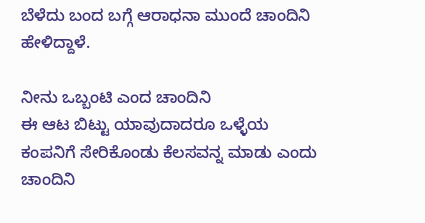ಬೆಳೆದು ಬಂದ ಬಗ್ಗೆ ಆರಾಧನಾ ಮುಂದೆ ಚಾಂದಿನಿ ಹೇಳಿದ್ದಾಳೆ.

ನೀನು ಒಬ್ಬಂಟಿ ಎಂದ ಚಾಂದಿನಿ
ಈ ಆಟ ಬಿಟ್ಟು ಯಾವುದಾದರೂ ಒಳ್ಳೆಯ ಕಂಪನಿಗೆ ಸೇರಿಕೊಂಡು ಕೆಲಸವನ್ನ ಮಾಡು ಎಂದು ಚಾಂದಿನಿ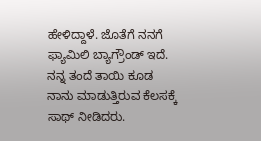ಹೇಳಿದ್ದಾಳೆ. ಜೊತೆಗೆ ನನಗೆ ಫ್ಯಾಮಿಲಿ ಬ್ಯಾಗ್ರೌಂಡ್ ಇದೆ. ನನ್ನ ತಂದೆ ತಾಯಿ ಕೂಡ ನಾನು ಮಾಡುತ್ತಿರುವ ಕೆಲಸಕ್ಕೆ ಸಾಥ್ ನೀಡಿದರು.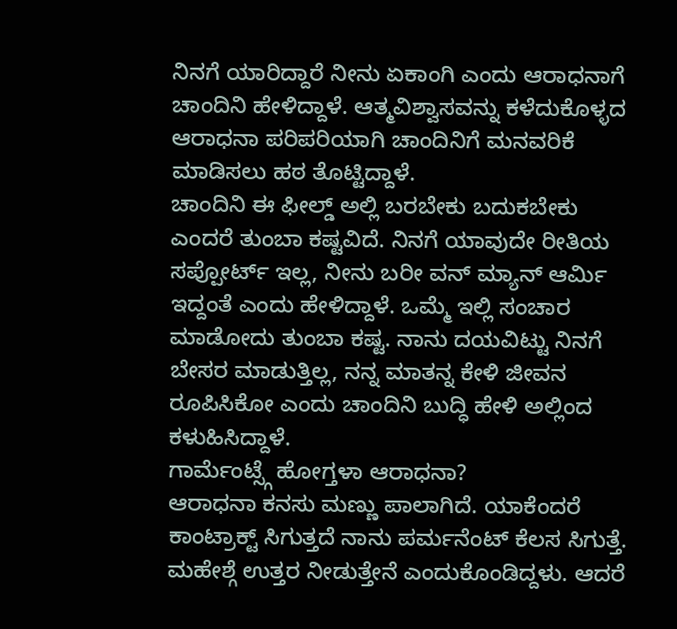ನಿನಗೆ ಯಾರಿದ್ದಾರೆ ನೀನು ಏಕಾಂಗಿ ಎಂದು ಆರಾಧನಾಗೆ ಚಾಂದಿನಿ ಹೇಳಿದ್ದಾಳೆ. ಆತ್ಮವಿಶ್ವಾಸವನ್ನು ಕಳೆದುಕೊಳ್ಳದ ಆರಾಧನಾ ಪರಿಪರಿಯಾಗಿ ಚಾಂದಿನಿಗೆ ಮನವರಿಕೆ ಮಾಡಿಸಲು ಹಠ ತೊಟ್ಟಿದ್ದಾಳೆ.
ಚಾಂದಿನಿ ಈ ಫೀಲ್ಡ್ ಅಲ್ಲಿ ಬರಬೇಕು ಬದುಕಬೇಕು ಎಂದರೆ ತುಂಬಾ ಕಷ್ಟವಿದೆ. ನಿನಗೆ ಯಾವುದೇ ರೀತಿಯ ಸಪ್ಪೋರ್ಟ್ ಇಲ್ಲ, ನೀನು ಬರೀ ವನ್ ಮ್ಯಾನ್ ಆರ್ಮಿ ಇದ್ದಂತೆ ಎಂದು ಹೇಳಿದ್ದಾಳೆ. ಒಮ್ಮೆ ಇಲ್ಲಿ ಸಂಚಾರ ಮಾಡೋದು ತುಂಬಾ ಕಷ್ಟ. ನಾನು ದಯವಿಟ್ಟು ನಿನಗೆ ಬೇಸರ ಮಾಡುತ್ತಿಲ್ಲ, ನನ್ನ ಮಾತನ್ನ ಕೇಳಿ ಜೀವನ ರೂಪಿಸಿಕೋ ಎಂದು ಚಾಂದಿನಿ ಬುದ್ಧಿ ಹೇಳಿ ಅಲ್ಲಿಂದ ಕಳುಹಿಸಿದ್ದಾಳೆ.
ಗಾರ್ಮೆಂಟ್ಸ್ಗೆ ಹೋಗ್ತಳಾ ಆರಾಧನಾ?
ಆರಾಧನಾ ಕನಸು ಮಣ್ಣು ಪಾಲಾಗಿದೆ. ಯಾಕೆಂದರೆ ಕಾಂಟ್ರಾಕ್ಟ್ ಸಿಗುತ್ತದೆ ನಾನು ಪರ್ಮನೆಂಟ್ ಕೆಲಸ ಸಿಗುತ್ತೆ. ಮಹೇಶ್ಗೆ ಉತ್ತರ ನೀಡುತ್ತೇನೆ ಎಂದುಕೊಂಡಿದ್ದಳು. ಆದರೆ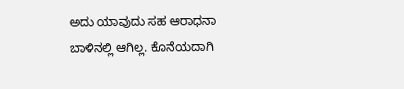ಅದು ಯಾವುದು ಸಹ ಆರಾಧನಾ ಬಾಳಿನಲ್ಲಿ ಆಗಿಲ್ಲ. ಕೊನೆಯದಾಗಿ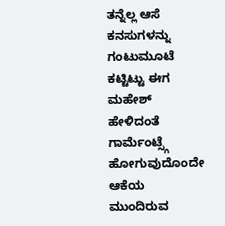ತನ್ನೆಲ್ಲ ಆಸೆ ಕನಸುಗಳನ್ನು ಗಂಟುಮೂಟೆ ಕಟ್ಟಿಟ್ಟು ಈಗ ಮಹೇಶ್ ಹೇಳಿದಂತೆ ಗಾರ್ಮೆಂಟ್ಸ್ಗೆ ಹೋಗುವುದೊಂದೇ ಆಕೆಯ ಮುಂದಿರುವ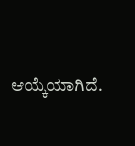ಆಯ್ಕೆಯಾಗಿದೆ.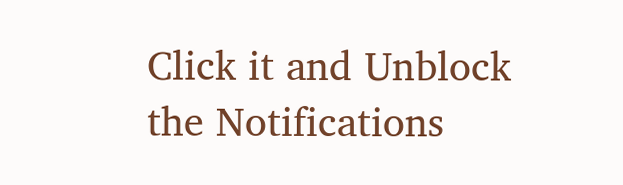Click it and Unblock the Notifications